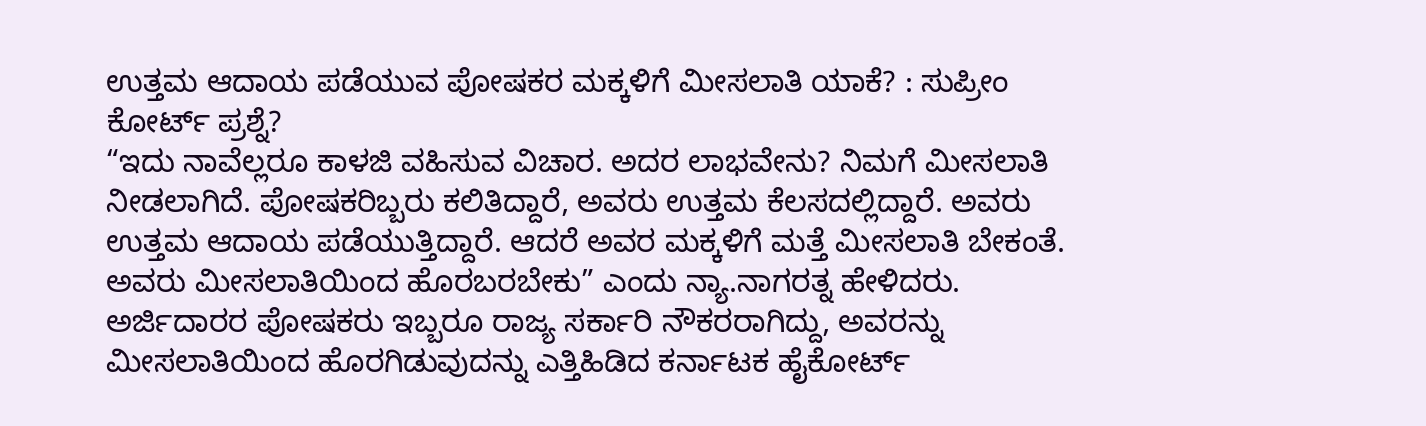ಉತ್ತಮ ಆದಾಯ ಪಡೆಯುವ ಪೋಷಕರ ಮಕ್ಕಳಿಗೆ ಮೀಸಲಾತಿ ಯಾಕೆ? : ಸುಪ್ರೀಂ ಕೋರ್ಟ್ ಪ್ರಶ್ನೆ?
“ಇದು ನಾವೆಲ್ಲರೂ ಕಾಳಜಿ ವಹಿಸುವ ವಿಚಾರ. ಅದರ ಲಾಭವೇನು? ನಿಮಗೆ ಮೀಸಲಾತಿ ನೀಡಲಾಗಿದೆ. ಪೋಷಕರಿಬ್ಬರು ಕಲಿತಿದ್ದಾರೆ, ಅವರು ಉತ್ತಮ ಕೆಲಸದಲ್ಲಿದ್ದಾರೆ. ಅವರು ಉತ್ತಮ ಆದಾಯ ಪಡೆಯುತ್ತಿದ್ದಾರೆ. ಆದರೆ ಅವರ ಮಕ್ಕಳಿಗೆ ಮತ್ತೆ ಮೀಸಲಾತಿ ಬೇಕಂತೆ. ಅವರು ಮೀಸಲಾತಿಯಿಂದ ಹೊರಬರಬೇಕು” ಎಂದು ನ್ಯಾ.ನಾಗರತ್ನ ಹೇಳಿದರು. ಅರ್ಜಿದಾರರ ಪೋಷಕರು ಇಬ್ಬರೂ ರಾಜ್ಯ ಸರ್ಕಾರಿ ನೌಕರರಾಗಿದ್ದು, ಅವರನ್ನು ಮೀಸಲಾತಿಯಿಂದ ಹೊರಗಿಡುವುದನ್ನು ಎತ್ತಿಹಿಡಿದ ಕರ್ನಾಟಕ ಹೈಕೋರ್ಟ್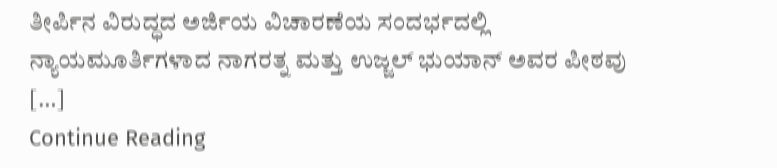ತೀರ್ಪಿನ ವಿರುದ್ಧದ ಅರ್ಜಿಯ ವಿಚಾರಣೆಯ ಸಂದರ್ಭದಲ್ಲಿ ನ್ಯಾಯಮೂರ್ತಿಗಳಾದ ನಾಗರತ್ನ ಮತ್ತು ಉಜ್ಜಲ್ ಭುಯಾನ್ ಅವರ ಪೀಠವು […]
Continue Reading